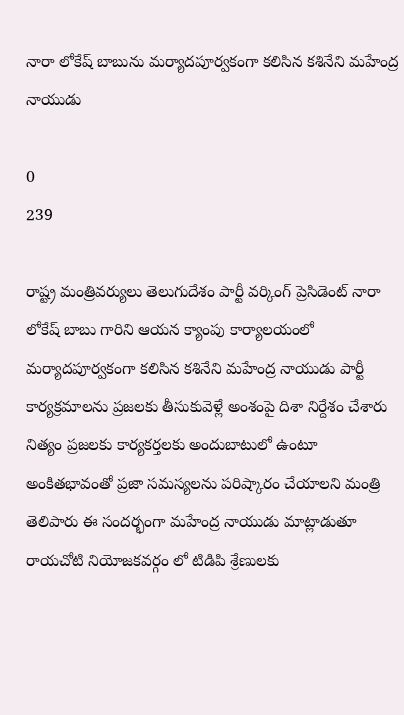నారా లోకేష్ బాబును మర్యాదపూర్వకంగా కలిసిన కశినేని మహేంద్ర నాయుడు

0
239

రాష్ట్ర మంత్రివర్యులు తెలుగుదేశం పార్టీ వర్కింగ్ ప్రెసిడెంట్ నారా లోకేష్ బాబు గారిని ఆయన క్యాంపు కార్యాలయంలో మర్యాదపూర్వకంగా కలిసిన కశినేని మహేంద్ర నాయుడు పార్టీ కార్యక్రమాలను ప్రజలకు తీసుకువెళ్లే అంశంపై దిశా నిర్దేశం చేశారు నిత్యం ప్రజలకు కార్యకర్తలకు అందుబాటులో ఉంటూ అంకితభావంతో ప్రజా సమస్యలను పరిష్కారం చేయాలని మంత్రి తెలిపారు ఈ సందర్భంగా మహేంద్ర నాయుడు మాట్లాడుతూ రాయచోటి నియోజకవర్గం లో టిడిపి శ్రేణులకు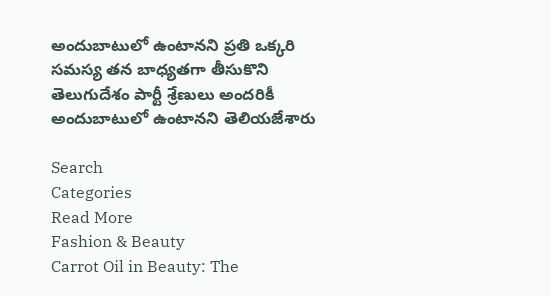అందుబాటులో ఉంటానని ప్రతి ఒక్కరి సమస్య తన బాధ్యతగా తీసుకొని తెలుగుదేశం పార్టీ శ్రేణులు అందరికీ అందుబాటులో ఉంటానని తెలియజేశారు

Search
Categories
Read More
Fashion & Beauty
Carrot Oil in Beauty: The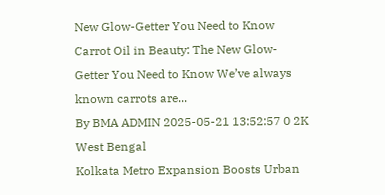New Glow-Getter You Need to Know
Carrot Oil in Beauty: The New Glow-Getter You Need to Know We’ve always known carrots are...
By BMA ADMIN 2025-05-21 13:52:57 0 2K
West Bengal
Kolkata Metro Expansion Boosts Urban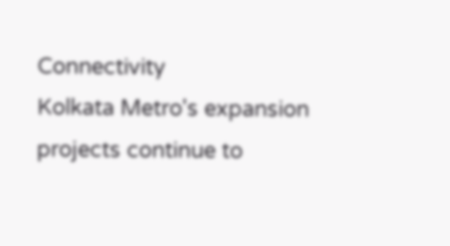Connectivity
Kolkata Metro's expansion projects continue to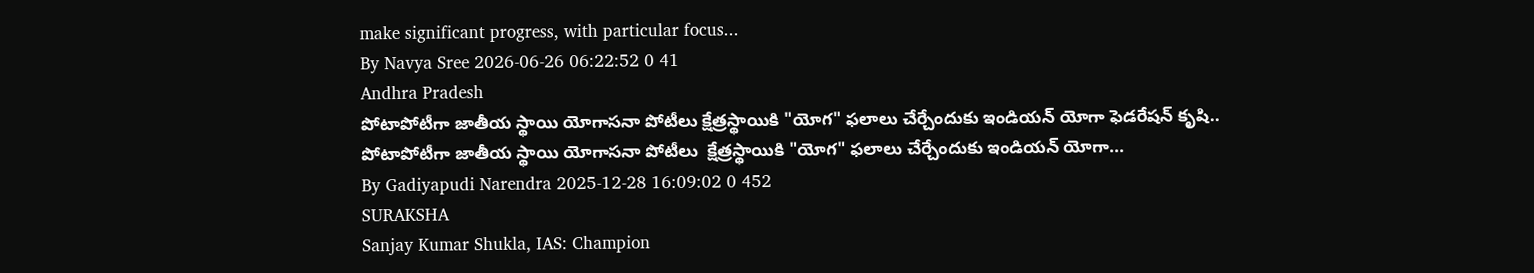make significant progress, with particular focus...
By Navya Sree 2026-06-26 06:22:52 0 41
Andhra Pradesh
పోటాపోటీగా జాతీయ స్థాయి యోగాసనా పోటీలు క్షేత్రస్థాయికి "యోగ" ఫలాలు చేర్చేందుకు ఇండియన్ యోగా ఫెడరేషన్ కృషి..
పోటాపోటీగా జాతీయ స్థాయి యోగాసనా పోటీలు  క్షేత్రస్థాయికి "యోగ" ఫలాలు చేర్చేందుకు ఇండియన్ యోగా...
By Gadiyapudi Narendra 2025-12-28 16:09:02 0 452
SURAKSHA
Sanjay Kumar Shukla, IAS: Champion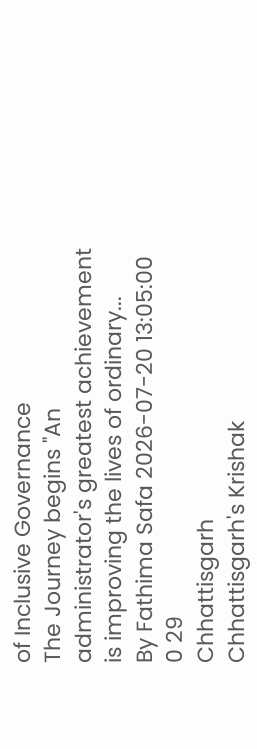of Inclusive Governance
The Journey begins "An administrator's greatest achievement is improving the lives of ordinary...
By Fathima Safa 2026-07-20 13:05:00 0 29
Chhattisgarh
Chhattisgarh's Krishak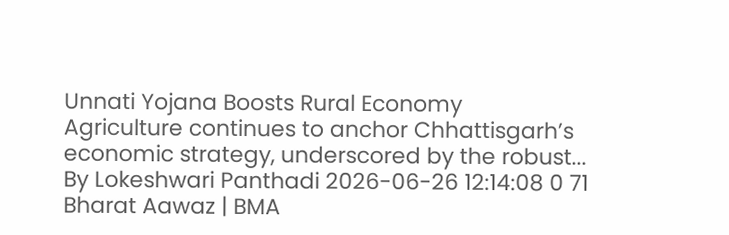Unnati Yojana Boosts Rural Economy
Agriculture continues to anchor Chhattisgarh’s economic strategy, underscored by the robust...
By Lokeshwari Panthadi 2026-06-26 12:14:08 0 71
Bharat Aawaz | BMA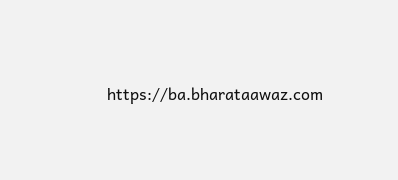https://ba.bharataawaz.com